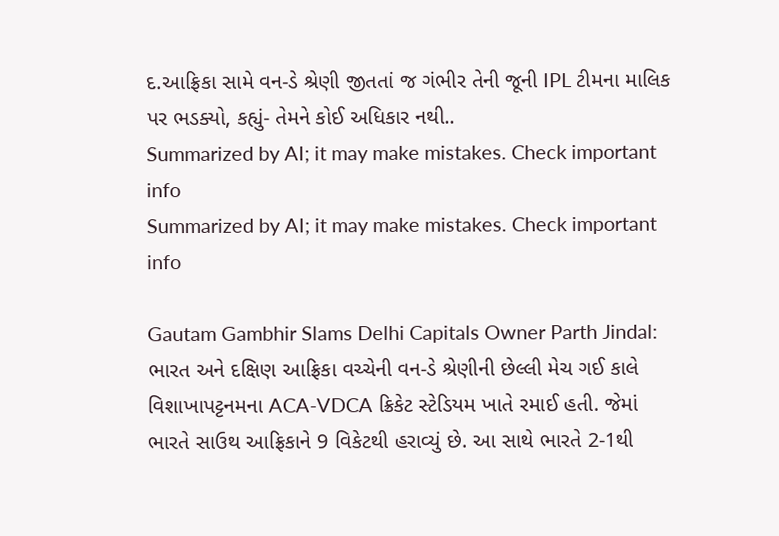દ.આફ્રિકા સામે વન-ડે શ્રેણી જીતતાં જ ગંભીર તેની જૂની IPL ટીમના માલિક પર ભડક્યો, કહ્યું- તેમને કોઈ અધિકાર નથી..
Summarized by AI; it may make mistakes. Check important info
Summarized by AI; it may make mistakes. Check important info

Gautam Gambhir Slams Delhi Capitals Owner Parth Jindal: ભારત અને દક્ષિણ આફ્રિકા વચ્ચેની વન-ડે શ્રેણીની છેલ્લી મેચ ગઈ કાલે વિશાખાપટ્ટનમના ACA-VDCA ક્રિકેટ સ્ટેડિયમ ખાતે રમાઈ હતી. જેમાં ભારતે સાઉથ આફ્રિકાને 9 વિકેટથી હરાવ્યું છે. આ સાથે ભારતે 2-1થી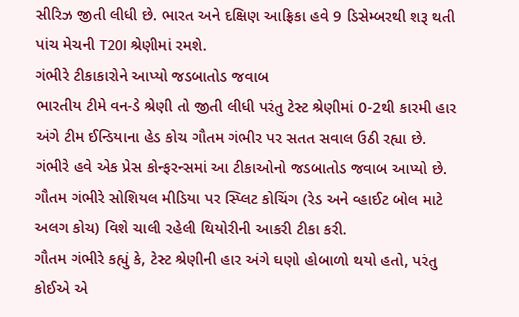સીરિઝ જીતી લીધી છે. ભારત અને દક્ષિણ આફ્રિકા હવે 9 ડિસેમ્બરથી શરૂ થતી પાંચ મેચની T20I શ્રેણીમાં રમશે.
ગંભીરે ટીકાકારોને આપ્યો જડબાતોડ જવાબ
ભારતીય ટીમે વન-ડે શ્રેણી તો જીતી લીધી પરંતુ ટેસ્ટ શ્રેણીમાં 0-2થી કારમી હાર અંગે ટીમ ઈન્ડિયાના હેડ કોચ ગૌતમ ગંભીર પર સતત સવાલ ઉઠી રહ્યા છે. ગંભીરે હવે એક પ્રેસ કોન્ફરન્સમાં આ ટીકાઓનો જડબાતોડ જવાબ આપ્યો છે. ગૌતમ ગંભીરે સોશિયલ મીડિયા પર સ્પ્લિટ કોચિંગ (રેડ અને વ્હાઈટ બોલ માટે અલગ કોચ) વિશે ચાલી રહેલી થિયોરીની આકરી ટીકા કરી.
ગૌતમ ગંભીરે કહ્યું કે, ટેસ્ટ શ્રેણીની હાર અંગે ઘણો હોબાળો થયો હતો, પરંતુ કોઈએ એ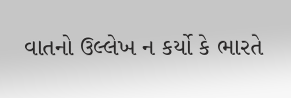વાતનો ઉલ્લેખ ન કર્યો કે ભારતે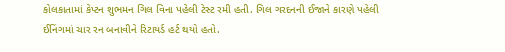કોલકાતામાં કેપ્ટન શુભમન ગિલ વિના પહેલી ટેસ્ટ રમી હતી. ગિલ ગરદનની ઈજાને કારણે પહેલી ઈનિંગમાં ચાર રન બનાવીને રિટાયર્ડ હર્ટ થયો હતો.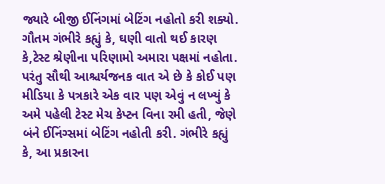જ્યારે બીજી ઈનિંગમાં બેટિંગ નહોતો કરી શક્યો.
ગૌતમ ગંભીરે કહ્યું કે, ઘણી વાતો થઈ કારણ કે,ટેસ્ટ શ્રેણીના પરિણામો અમારા પક્ષમાં નહોતા. પરંતુ સૌથી આશ્ચર્યજનક વાત એ છે કે કોઈ પણ મીડિયા કે પત્રકારે એક વાર પણ એવું ન લખ્યું કે અમે પહેલી ટેસ્ટ મેચ કેપ્ટન વિના રમી હતી, જેણે બંને ઈનિંગ્સમાં બેટિંગ નહોતી કરી. ગંભીરે કહ્યું કે, આ પ્રકારના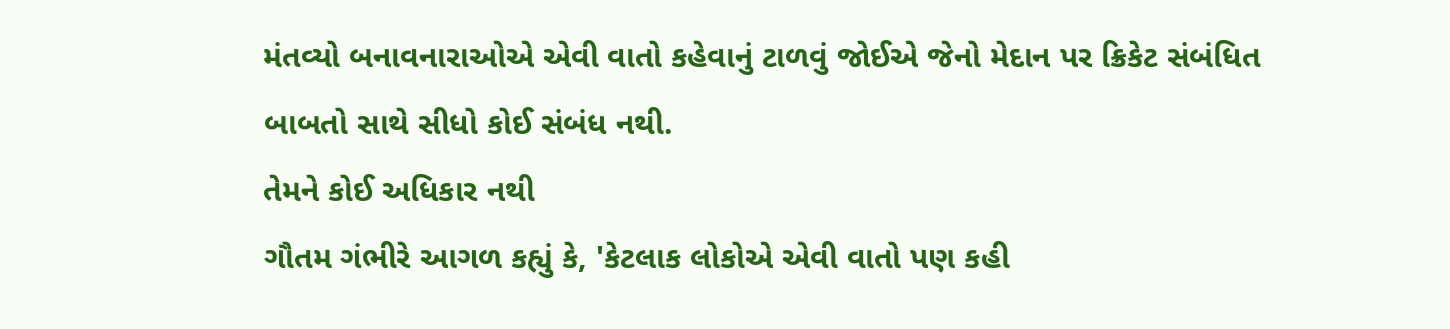મંતવ્યો બનાવનારાઓએ એવી વાતો કહેવાનું ટાળવું જોઈએ જેનો મેદાન પર ક્રિકેટ સંબંધિત બાબતો સાથે સીધો કોઈ સંબંધ નથી.
તેમને કોઈ અધિકાર નથી
ગૌતમ ગંભીરે આગળ કહ્યું કે, 'કેટલાક લોકોએ એવી વાતો પણ કહી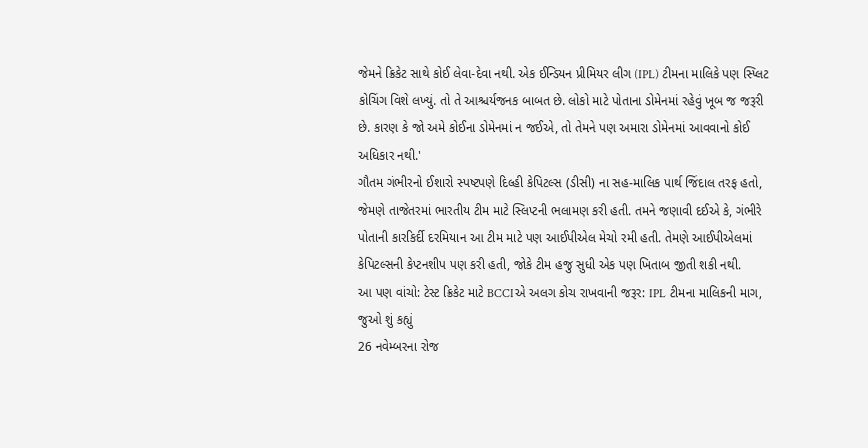જેમને ક્રિકેટ સાથે કોઈ લેવા-દેવા નથી. એક ઈન્ડિયન પ્રીમિયર લીગ (IPL) ટીમના માલિકે પણ સ્પ્લિટ કોચિંગ વિશે લખ્યું. તો તે આશ્ચર્યજનક બાબત છે. લોકો માટે પોતાના ડોમેનમાં રહેવું ખૂબ જ જરૂરી છે. કારણ કે જો અમે કોઈના ડોમેનમાં ન જઈએ, તો તેમને પણ અમારા ડોમેનમાં આવવાનો કોઈ અધિકાર નથી.'
ગૌતમ ગંભીરનો ઈશારો સ્પષ્ટપણે દિલ્હી કેપિટલ્સ (ડીસી) ના સહ-માલિક પાર્થ જિંદાલ તરફ હતો, જેમણે તાજેતરમાં ભારતીય ટીમ માટે સ્લિપ્ટની ભલામણ કરી હતી. તમને જણાવી દઈએ કે, ગંભીરે પોતાની કારકિર્દી દરમિયાન આ ટીમ માટે પણ આઈપીએલ મેચો રમી હતી. તેમણે આઈપીએલમાં કેપિટલ્સની કેપ્ટનશીપ પણ કરી હતી, જોકે ટીમ હજુ સુધી એક પણ ખિતાબ જીતી શકી નથી.
આ પણ વાંચો: ટેસ્ટ ક્રિકેટ માટે BCCIએ અલગ કોચ રાખવાની જરૂર: IPL ટીમના માલિકની માગ, જુઓ શું કહ્યું
26 નવેમ્બરના રોજ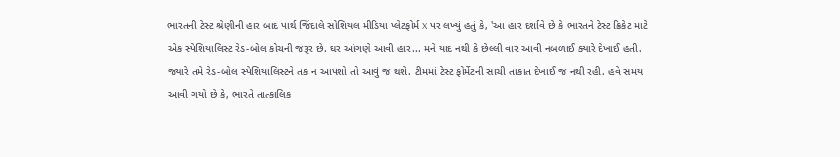ભારતની ટેસ્ટ શ્રેણીની હાર બાદ પાર્થ જિંદાલે સોશિયલ મીડિયા પ્લેટફોર્મ X પર લખ્યું હતું કે, 'આ હાર દર્શાવે છે કે ભારતને ટેસ્ટ ક્રિકેટ માટે એક સ્પેશિયાલિસ્ટ રેડ-બોલ કોચની જરૂર છે. ઘર આંગણે આવી હાર... મને યાદ નથી કે છેલ્લી વાર આવી નબળાઈ ક્યારે દેખાઈ હતી. જ્યારે તમે રેડ-બોલ સ્પેશિયાલિસ્ટને તક ન આપશો તો આવું જ થશે. ટીમમાં ટેસ્ટ ફોર્મેટની સાચી તાકાત દેખાઈ જ નથી રહી. હવે સમય આવી ગયો છે કે, ભારતે તાત્કાલિક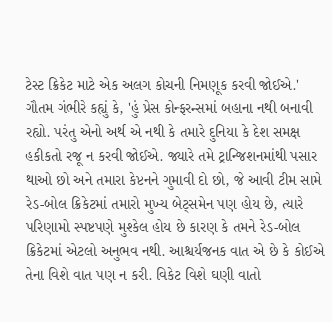ટેસ્ટ ક્રિકેટ માટે એક અલગ કોચની નિમણૂક કરવી જોઈએ.'
ગૌતમ ગંભીરે કહ્યું કે, 'હું પ્રેસ કોન્ફરન્સમાં બહાના નથી બનાવી રહ્યો. પરંતુ એનો અર્થ એ નથી કે તમારે દુનિયા કે દેશ સમક્ષ હકીકતો રજૂ ન કરવી જોઈએ. જ્યારે તમે ટ્રાન્જિશનમાંથી પસાર થાઓ છો અને તમારા કેપ્ટનને ગુમાવી દો છો, જે આવી ટીમ સામે રેડ-બોલ ક્રિકેટમાં તમારો મુખ્ય બેટ્સમેન પણ હોય છે, ત્યારે પરિણામો સ્પષ્ટપણે મુશ્કેલ હોય છે કારણ કે તમને રેડ-બોલ ક્રિકેટમાં એટલો અનુભવ નથી. આશ્ચર્યજનક વાત એ છે કે કોઈએ તેના વિશે વાત પણ ન કરી. વિકેટ વિશે ઘણી વાતો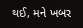થઈ, મને ખબર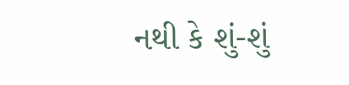નથી કે શું-શું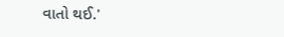વાતો થઈ.'